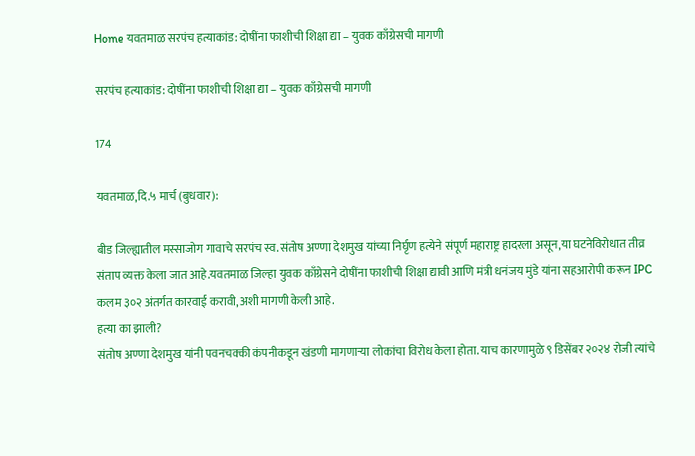Home यवतमाळ सरपंच हत्याकांड: दोषींना फाशीची शिक्षा द्या – युवक काँग्रेसची मागणी

सरपंच हत्याकांड: दोषींना फाशीची शिक्षा द्या – युवक काँग्रेसची मागणी

174

यवतमाळ,दि.५ मार्च (बुधवार):

बीड जिल्ह्यातील मस्साजोग गावाचे सरपंच स्व.संतोष अण्णा देशमुख यांच्या निर्घृण हत्येने संपूर्ण महाराष्ट्र हादरला असून,या घटनेविरोधात तीव्र संताप व्यक्त केला जात आहे.यवतमाळ जिल्हा युवक काँग्रेसने दोषींना फाशीची शिक्षा द्यावी आणि मंत्री धनंजय मुंडे यांना सहआरोपी करून IPC कलम ३०२ अंतर्गत कारवाई करावी,अशी मागणी केली आहे.
हत्या का झाली?
संतोष अण्णा देशमुख यांनी पवनचक्की कंपनीकडून खंडणी मागणाऱ्या लोकांचा विरोध केला होता. याच कारणामुळे ९ डिसेंबर २०२४ रोजी त्यांचे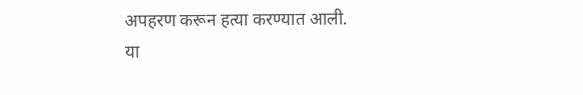अपहरण करून हत्या करण्यात आली.
या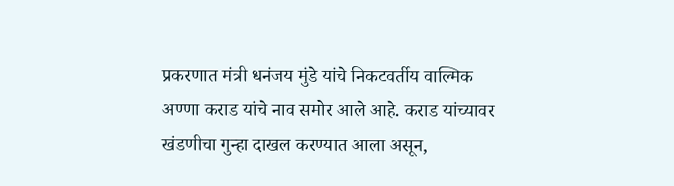प्रकरणात मंत्री धनंजय मुंडे यांचे निकटवर्तीय वाल्मिक अण्णा कराड यांचे नाव समोर आले आहे. कराड यांच्यावर खंडणीचा गुन्हा दाखल करण्यात आला असून,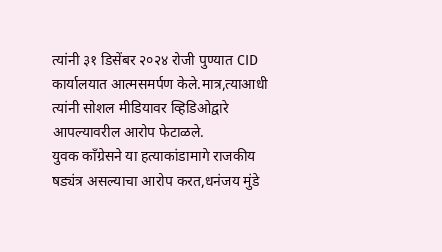त्यांनी ३१ डिसेंबर २०२४ रोजी पुण्यात CID कार्यालयात आत्मसमर्पण केले.मात्र,त्याआधी त्यांनी सोशल मीडियावर व्हिडिओद्वारे आपल्यावरील आरोप फेटाळले.
युवक काँग्रेसने या हत्याकांडामागे राजकीय षड्यंत्र असल्याचा आरोप करत,धनंजय मुंडे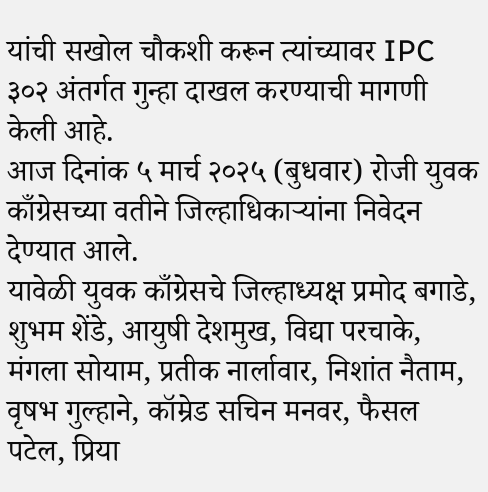यांची सखोल चौकशी करून त्यांच्यावर IPC ३०२ अंतर्गत गुन्हा दाखल करण्याची मागणी केली आहे.
आज दिनांक ५ मार्च २०२५ (बुधवार) रोजी युवक काँग्रेसच्या वतीने जिल्हाधिकाऱ्यांना निवेदन देण्यात आले.
यावेळी युवक काँग्रेसचे जिल्हाध्यक्ष प्रमोद बगाडे, शुभम शेंडे, आयुषी देशमुख, विद्या परचाके, मंगला सोयाम, प्रतीक नार्लावार, निशांत नैताम, वृषभ गुल्हाने, कॉम्रेड सचिन मनवर, फैसल पटेल, प्रिया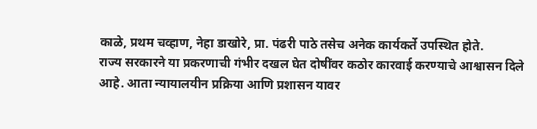काळे, प्रथम चव्हाण, नेहा डाखोरे, प्रा. पंढरी पाठे तसेच अनेक कार्यकर्ते उपस्थित होते.
राज्य सरकारने या प्रकरणाची गंभीर दखल घेत दोषींवर कठोर कारवाई करण्याचे आश्वासन दिले आहे. आता न्यायालयीन प्रक्रिया आणि प्रशासन यावर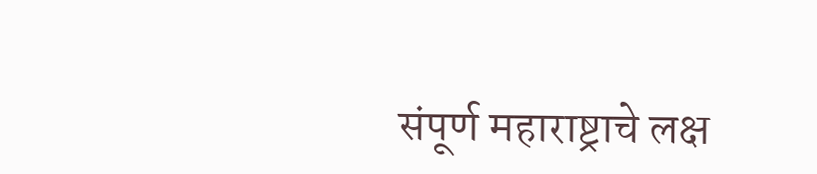संपूर्ण महाराष्ट्राचे लक्ष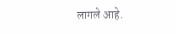लागले आहे.